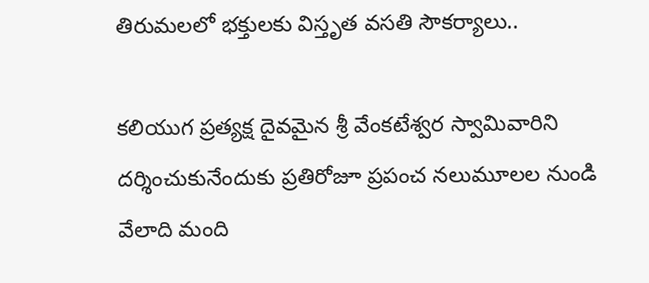తిరుమలలో భక్తులకు విస్తృత వసతి సౌకర్యాలు..

కలియుగ ప్రత్యక్ష దైవమైన శ్రీ వేంకటేశ్వర స్వామివారిని దర్శించుకునేందుకు ప్రతిరోజూ ప్రపంచ నలుమూలల నుండి వేలాది మంది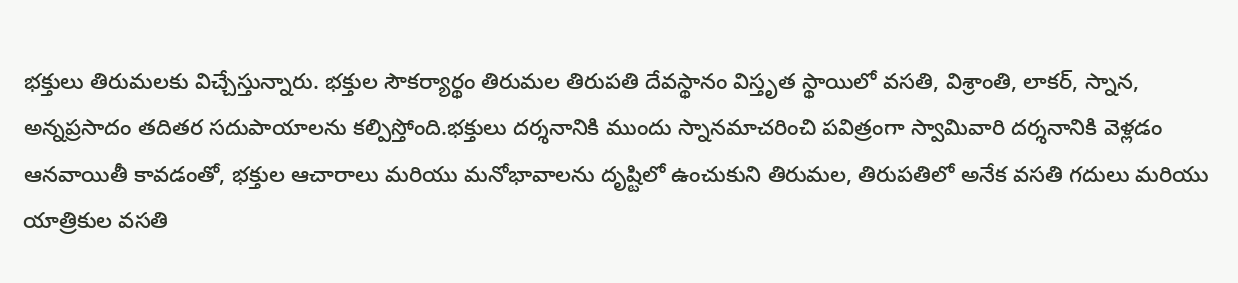భక్తులు తిరుమలకు విచ్చేస్తున్నారు. భక్తుల సౌకర్యార్థం తిరుమల తిరుపతి దేవస్థానం విస్తృత స్థాయిలో వసతి, విశ్రాంతి, లాకర్, స్నాన, అన్నప్రసాదం తదితర సదుపాయాలను కల్పిస్తోంది.భక్తులు దర్శనానికి ముందు స్నానమాచరించి పవిత్రంగా స్వామివారి దర్శనానికి వెళ్లడం ఆనవాయితీ కావడంతో, భక్తుల ఆచారాలు మరియు మనోభావాలను దృష్టిలో ఉంచుకుని తిరుమల, తిరుపతిలో అనేక వసతి గదులు మరియు యాత్రికుల వసతి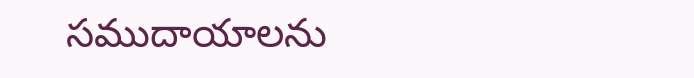సముదాయాలను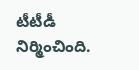టీటీడీ నిర్మించింది.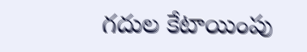గదుల కేటాయింపు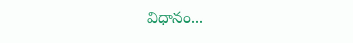విధానం...